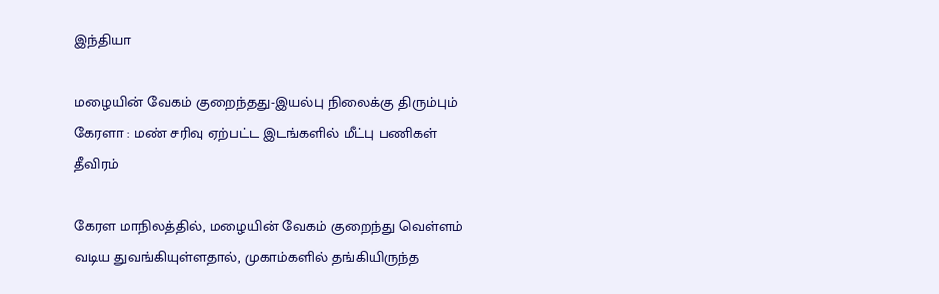இந்தியா

மழையின் வேகம் குறைந்தது-இயல்பு நிலைக்கு திரும்பும் கேரளா : மண் சரிவு ஏற்பட்ட இடங்களில் மீட்பு பணிகள் தீவிரம்

கேரள மாநிலத்தில், மழையின் வேகம் குறைந்து வெள்ளம் வடிய துவங்கியுள்ளதால், முகாம்களில் தங்கியிருந்த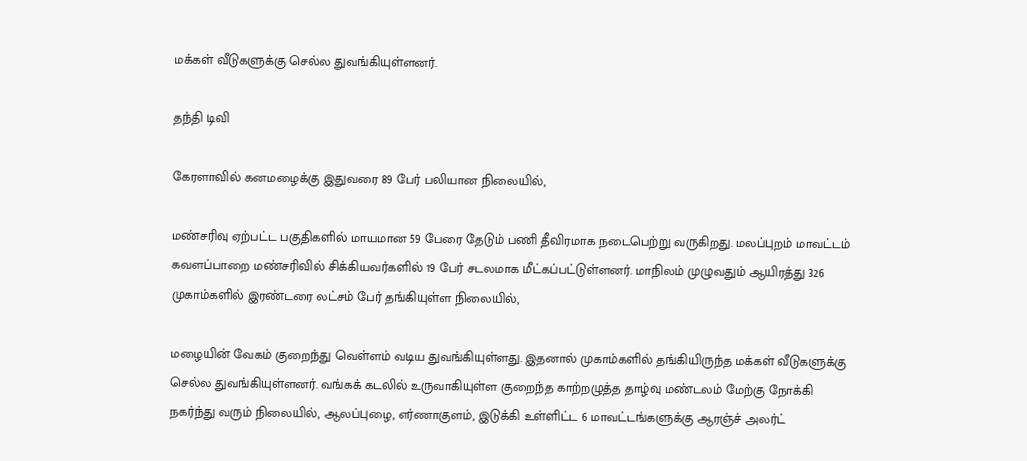மக்கள் வீடுகளுக்கு செல்ல துவங்கியுள்ளனர்.

தந்தி டிவி

கேரளாவில் கனமழைக்கு இதுவரை 89 பேர் பலியான நிலையில்,

மண்சரிவு ஏற்பட்ட பகுதிகளில் மாயமான 59 பேரை தேடும் பணி தீவிரமாக நடைபெற்று வருகிறது. மலப்புறம் மாவட்டம் கவளப்பாறை மண்சரிவில் சிக்கியவர்களில் 19 பேர் சடலமாக மீட்கப்பட்டுள்ளனர். மாநிலம் முழுவதும் ஆயிரத்து 326 முகாம்களில் இரண்டரை லட்சம் பேர் தங்கியுள்ள நிலையில்,

மழையின் வேகம் குறைந்து வெள்ளம் வடிய துவங்கியுள்ளது. இதனால் முகாம்களில் தங்கியிருந்த மக்கள் வீடுகளுக்கு செல்ல துவங்கியுள்ளனர். வங்கக் கடலில் உருவாகியுள்ள குறைந்த காற்றழுத்த தாழ்வு மண்டலம் மேற்கு நோக்கி நகர்ந்து வரும் நிலையில், ஆலப்புழை, எர்ணாகுளம், இடுக்கி உள்ளிட்ட 6 மாவட்டங்களுக்கு ஆரஞ்ச் அலர்ட்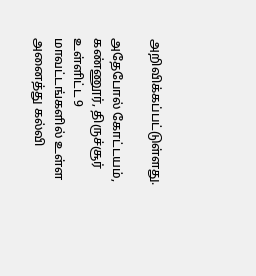அறிவிக்கப்பட்டுள்ளது.

அதேபோல் கோட்டயம், கண்ணூர், திருச்சூர் உள்ளிட்ட 9 மாவட்டங்களில் உள்ள அனைத்து கல்வி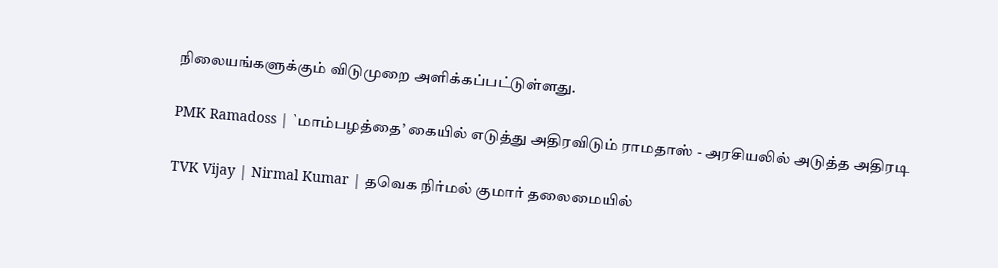நிலையங்களுக்கும் விடுமுறை அளிக்கப்பட்டுள்ளது.

PMK Ramadoss | `மாம்பழத்தை’ கையில் எடுத்து அதிரவிடும் ராமதாஸ் - அரசியலில் அடுத்த அதிரடி

TVK Vijay | Nirmal Kumar | தவெக நிர்மல் குமார் தலைமையில்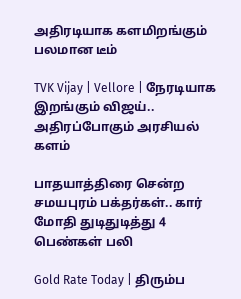அதிரடியாக களமிறங்கும் பலமான டீம்

TVK Vijay | Vellore | நேரடியாக இறங்கும் விஜய்.. அதிரப்போகும் அரசியல் களம்

பாதயாத்திரை சென்ற சமயபுரம் பக்தர்கள்.. கார் மோதி துடிதுடித்து 4 பெண்கள் பலி

Gold Rate Today | திரும்ப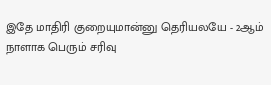இதே மாதிரி குறையுமான்னு தெரியலயே - 2ஆம் நாளாக பெரும் சரிவு